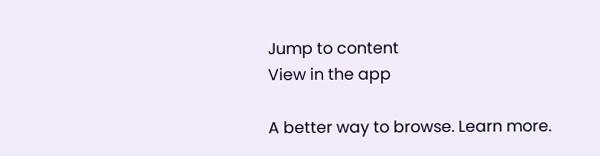Jump to content
View in the app

A better way to browse. Learn more.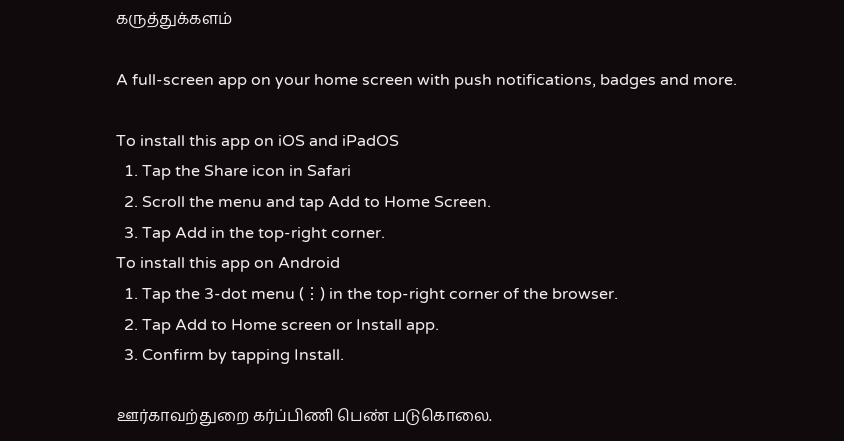கருத்துக்களம்

A full-screen app on your home screen with push notifications, badges and more.

To install this app on iOS and iPadOS
  1. Tap the Share icon in Safari
  2. Scroll the menu and tap Add to Home Screen.
  3. Tap Add in the top-right corner.
To install this app on Android
  1. Tap the 3-dot menu (⋮) in the top-right corner of the browser.
  2. Tap Add to Home screen or Install app.
  3. Confirm by tapping Install.

ஊர்காவற்துறை கர்ப்பிணி பெண் படுகொலை.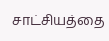சாட்சியத்தை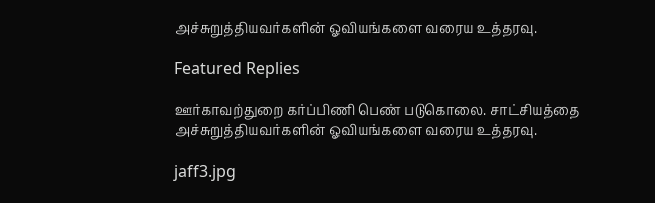அச்சுறுத்தியவர்களின் ஓவியங்களை வரைய உத்தரவு.

Featured Replies

ஊர்காவற்துறை கர்ப்பிணி பெண் படுகொலை. சாட்சியத்தை அச்சுறுத்தியவர்களின் ஓவியங்களை வரைய உத்தரவு.

jaff3.jpg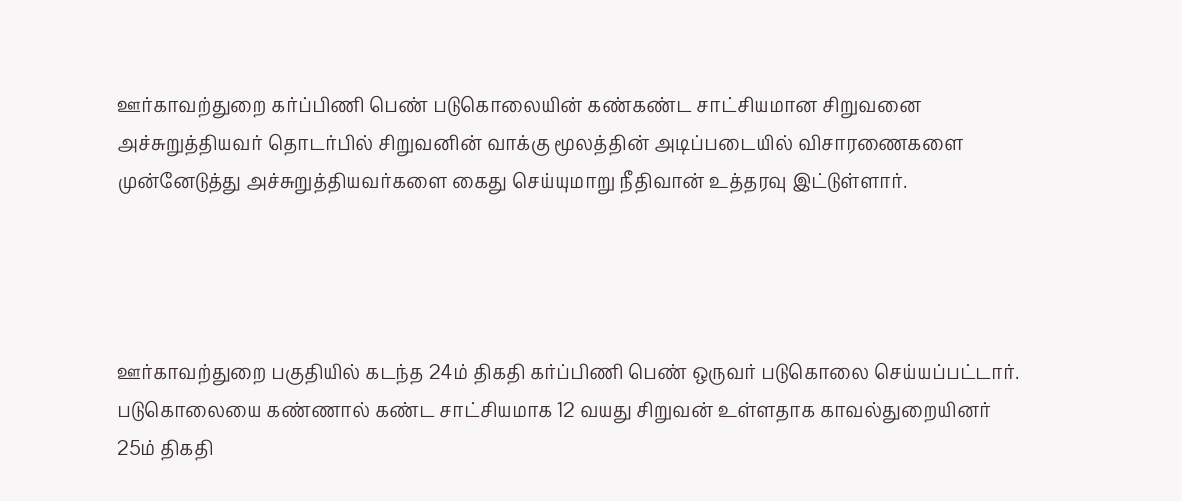ஊர்காவற்துறை கர்ப்பிணி பெண் படுகொலையின் கண்கண்ட சாட்சியமான சிறுவனை அச்சுறுத்தியவர் தொடர்பில் சிறுவனின் வாக்கு மூலத்தின் அடிப்படையில் விசாரணைகளை முன்னேடுத்து அச்சுறுத்தியவர்களை கைது செய்யுமாறு நீதிவான் உத்தரவு இட்டுள்ளார்.




ஊர்காவற்துறை பகுதியில் கடந்த 24ம் திகதி கர்ப்பிணி பெண் ஒருவர் படுகொலை செய்யப்பட்டார். படுகொலையை கண்ணால் கண்ட சாட்சியமாக 12 வயது சிறுவன் உள்ளதாக காவல்துறையினர் 25ம் திகதி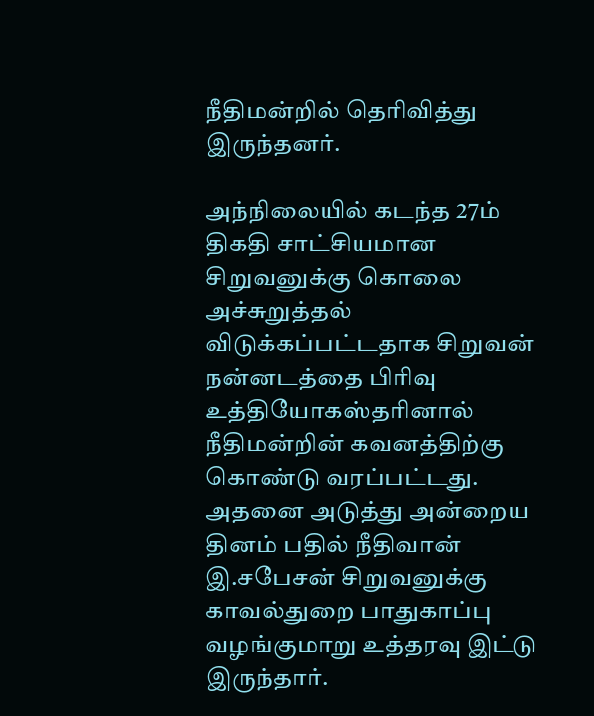நீதிமன்றில் தெரிவித்து இருந்தனர்.

அந்நிலையில் கடந்த 27ம் திகதி சாட்சியமான சிறுவனுக்கு கொலை அச்சுறுத்தல் விடுக்கப்பட்டதாக சிறுவன் நன்னடத்தை பிரிவு உத்தியோகஸ்தரினால் நீதிமன்றின் கவனத்திற்கு கொண்டு வரப்பட்டது.
அதனை அடுத்து அன்றைய தினம் பதில் நீதிவான் இ.சபேசன் சிறுவனுக்கு காவல்துறை பாதுகாப்பு வழங்குமாறு உத்தரவு இட்டு இருந்தார்.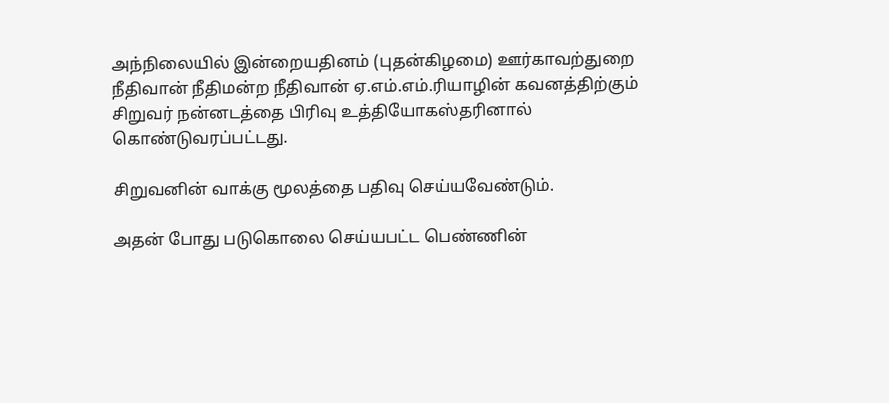அந்நிலையில் இன்றையதினம் (புதன்கிழமை) ஊர்காவற்துறை நீதிவான் நீதிமன்ற நீதிவான் ஏ.எம்.எம்.ரியாழின் கவனத்திற்கும் சிறுவர் நன்னடத்தை பிரிவு உத்தியோகஸ்தரினால் கொண்டுவரப்பட்டது.

சிறுவனின் வாக்கு மூலத்தை பதிவு செய்யவேண்டும்.

அதன் போது படுகொலை செய்யபட்ட பெண்ணின்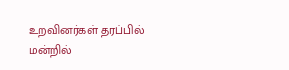உறவினர்கள் தரப்பில் மன்றில்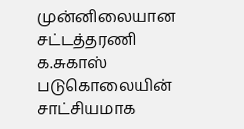முன்னிலையான சட்டத்தரணி க.சுகாஸ் படுகொலையின் சாட்சியமாக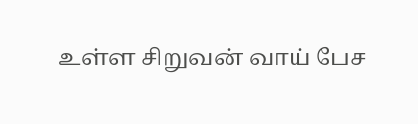உள்ள சிறுவன் வாய் பேச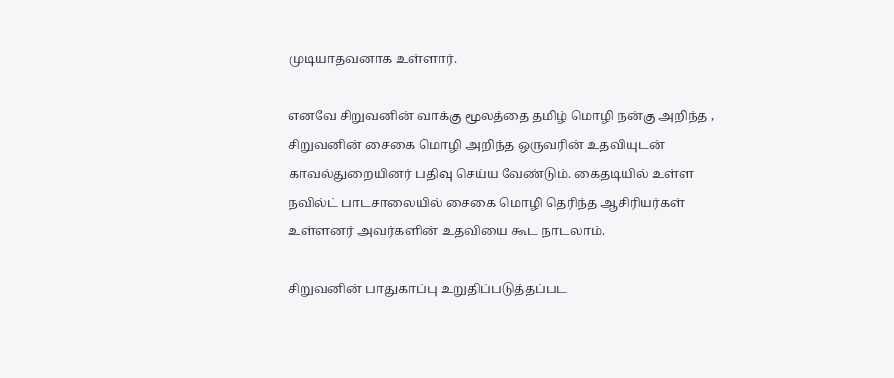முடியாதவனாக உள்ளார்.

எனவே சிறுவனின் வாக்கு மூலத்தை தமிழ் மொழி நன்கு அறிந்த , சிறுவனின் சைகை மொழி அறிந்த ஒருவரின் உதவியுடன் காவல்துறையினர் பதிவு செய்ய வேண்டும். கைதடியில் உள்ள நவில்ட் பாடசாலையில் சைகை மொழி தெரிந்த ஆசிரியர்கள் உள்ளனர் அவர்களின் உதவியை கூட நாடலாம்.

சிறுவனின் பாதுகாப்பு உறுதிப்படுத்தப்பட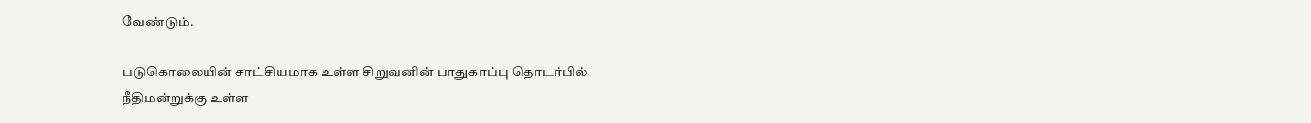வேண்டும்.

படுகொலையின் சாட்சியமாக உள்ள சிறுவனின் பாதுகாப்பு தொடர்பில் நீதிமன்றுக்கு உள்ள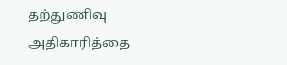தற்துணிவு அதிகாரித்தை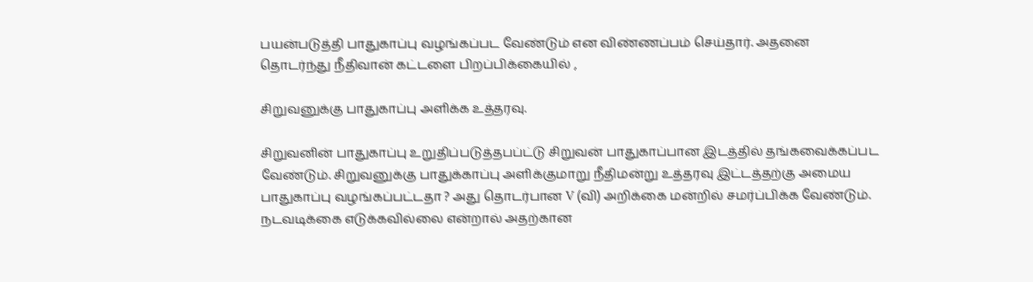பயன்படுத்தி பாதுகாப்பு வழங்கப்பட வேண்டும் என விண்ணப்பம் செய்தார். அதனை தொடர்ந்து நீதிவான் கட்டளை பிறப்பிக்கையில் ,

சிறுவனுக்கு பாதுகாப்பு அளிக்க உத்தரவு.

சிறுவனின் பாதுகாப்பு உறுதிப்படுத்தபப்ட்டு சிறுவன் பாதுகாப்பான இடத்தில் தங்கவைக்கப்பட வேண்டும். சிறுவனுக்கு பாதுக்காப்பு அளிக்குமாறு நீதிமன்று உத்தரவு இட்டத்தற்கு அமைய பாதுகாப்பு வழங்கப்பட்டதா ? அது தொடர்பான V (வி) அறிக்கை மன்றில் சமர்ப்பிக்க வேண்டும். நடவடிக்கை எடுக்கவில்லை என்றால் அதற்கான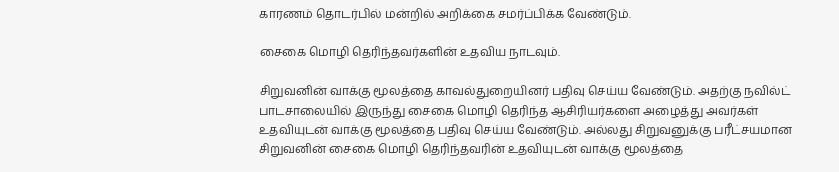காரணம் தொடர்பில் மன்றில் அறிக்கை சமர்ப்பிக்க வேண்டும்.

சைகை மொழி தெரிந்தவர்களின் உதவிய நாடவும்.

சிறுவனின் வாக்கு மூலத்தை காவல்துறையினர் பதிவு செய்ய வேண்டும். அதற்கு நவில்ட் பாடசாலையில் இருந்து சைகை மொழி தெரிந்த ஆசிரியர்களை அழைத்து அவர்கள் உதவியுடன் வாக்கு மூலத்தை பதிவு செய்ய வேண்டும். அல்லது சிறுவனுக்கு பரீட்சயமான சிறுவனின் சைகை மொழி தெரிந்தவரின் உதவியுடன் வாக்கு மூலத்தை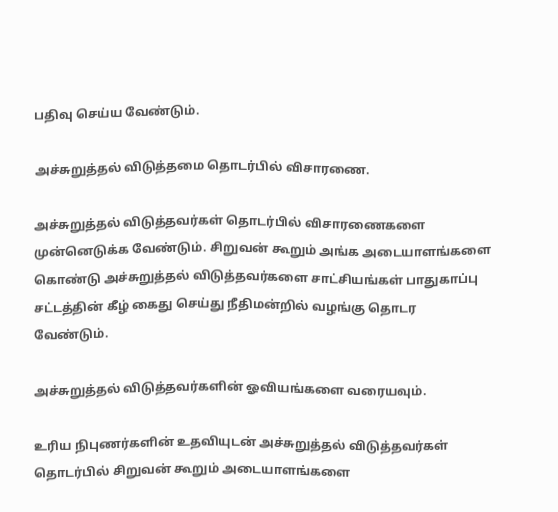பதிவு செய்ய வேண்டும்.

அச்சுறுத்தல் விடுத்தமை தொடர்பில் விசாரணை.

அச்சுறுத்தல் விடுத்தவர்கள் தொடர்பில் விசாரணைகளை முன்னெடுக்க வேண்டும். சிறுவன் கூறும் அங்க அடையாளங்களை கொண்டு அச்சுறுத்தல் விடுத்தவர்களை சாட்சியங்கள் பாதுகாப்பு சட்டத்தின் கீழ் கைது செய்து நீதிமன்றில் வழங்கு தொடர வேண்டும்.

அச்சுறுத்தல் விடுத்தவர்களின் ஓவியங்களை வரையவும்.

உரிய நிபுணர்களின் உதவியுடன் அச்சுறுத்தல் விடுத்தவர்கள் தொடர்பில் சிறுவன் கூறும் அடையாளங்களை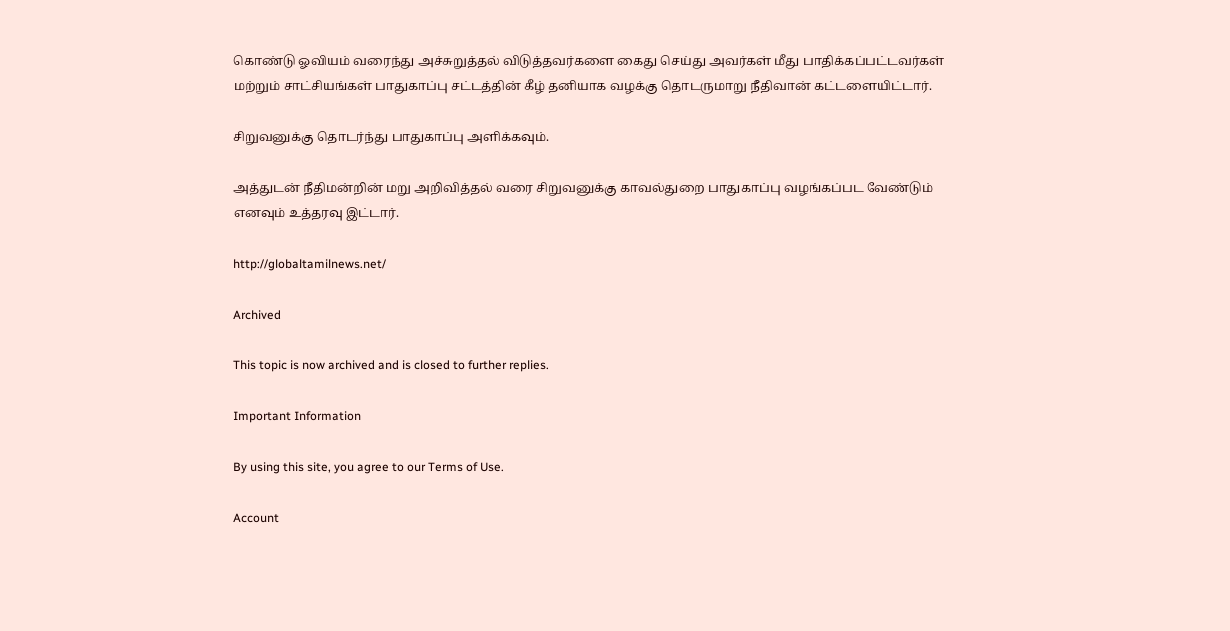கொண்டு ஓவியம் வரைந்து அச்சுறுத்தல் விடுத்தவர்களை கைது செய்து அவர்கள் மீது பாதிக்கப்பட்டவர்கள் மற்றும் சாட்சியங்கள் பாதுகாப்பு சட்டத்தின் கீழ் தனியாக வழக்கு தொடருமாறு நீதிவான் கட்டளையிட்டார்.

சிறுவனுக்கு தொடர்ந்து பாதுகாப்பு அளிக்கவும்.

அத்துடன் நீதிமன்றின் மறு அறிவித்தல் வரை சிறுவனுக்கு காவல்துறை பாதுகாப்பு வழங்கப்பட வேண்டும் எனவும் உத்தரவு இட்டார்.

http://globaltamilnews.net/

Archived

This topic is now archived and is closed to further replies.

Important Information

By using this site, you agree to our Terms of Use.

Account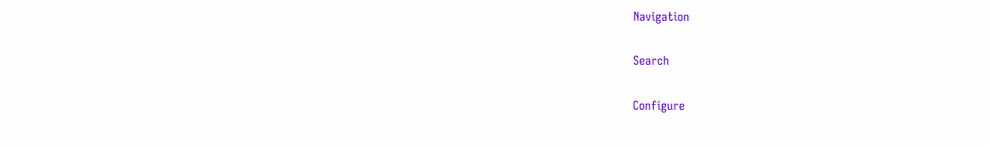Navigation

Search

Configure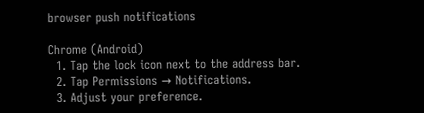browser push notifications

Chrome (Android)
  1. Tap the lock icon next to the address bar.
  2. Tap Permissions → Notifications.
  3. Adjust your preference.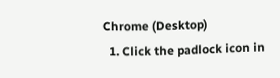Chrome (Desktop)
  1. Click the padlock icon in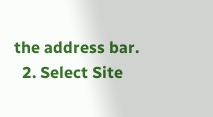the address bar.
  2. Select Site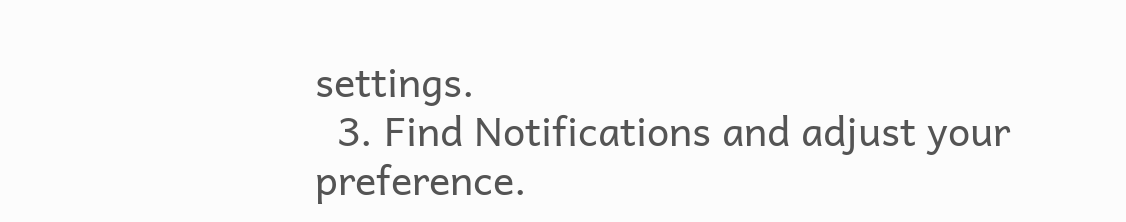settings.
  3. Find Notifications and adjust your preference.